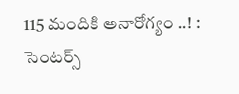115 మందికి అనారోగ్యం ..! : సెంటర్స్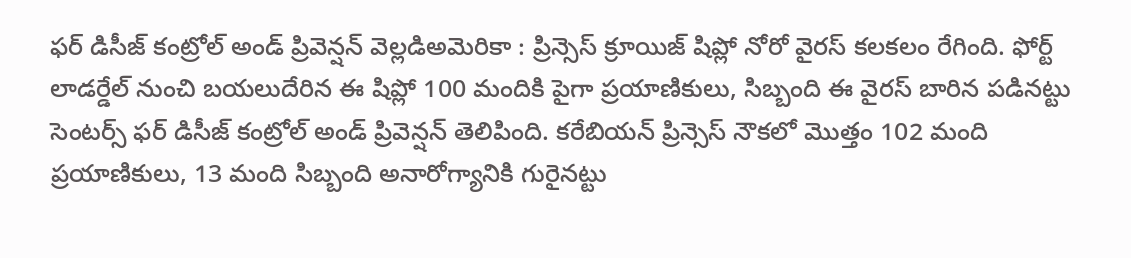ఫర్ డిసీజ్ కంట్రోల్ అండ్ ప్రివెన్షన్ వెల్లడిఅమెరికా : ప్రిన్సెస్ క్రూయిజ్ షిప్లో నోరో వైరస్ కలకలం రేగింది. ఫోర్ట్ లాడర్డేల్ నుంచి బయలుదేరిన ఈ షిప్లో 100 మందికి పైగా ప్రయాణికులు, సిబ్బంది ఈ వైరస్ బారిన పడినట్టు సెంటర్స్ ఫర్ డిసీజ్ కంట్రోల్ అండ్ ప్రివెన్షన్ తెలిపింది. కరేబియన్ ప్రిన్సెస్ నౌకలో మొత్తం 102 మంది ప్రయాణికులు, 13 మంది సిబ్బంది అనారోగ్యానికి గురైనట్టు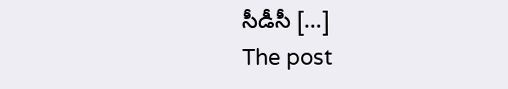సీడీసీ […]
The post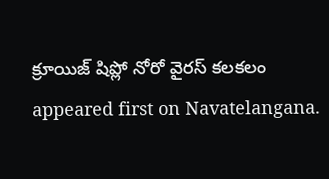క్రూయిజ్ షిప్లో నోరో వైరస్ కలకలం appeared first on Navatelangana.